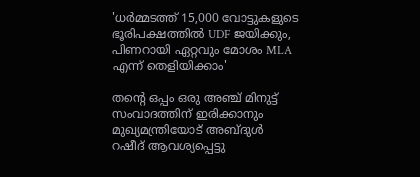'ധർമ്മടത്ത് 15,000 വോട്ടുകളുടെ ഭൂരിപക്ഷത്തിൽ UDF ജയിക്കും, പിണറായി ഏറ്റവും മോശം MLA എന്ന് തെളിയിക്കാം'

തന്റെ ഒപ്പം ഒരു അഞ്ച് മിനുട്ട് സംവാദത്തിന് ഇരിക്കാനും മുഖ്യമന്ത്രിയോട് അബ്ദുൾ റഷീദ് ആവശ്യപ്പെട്ടു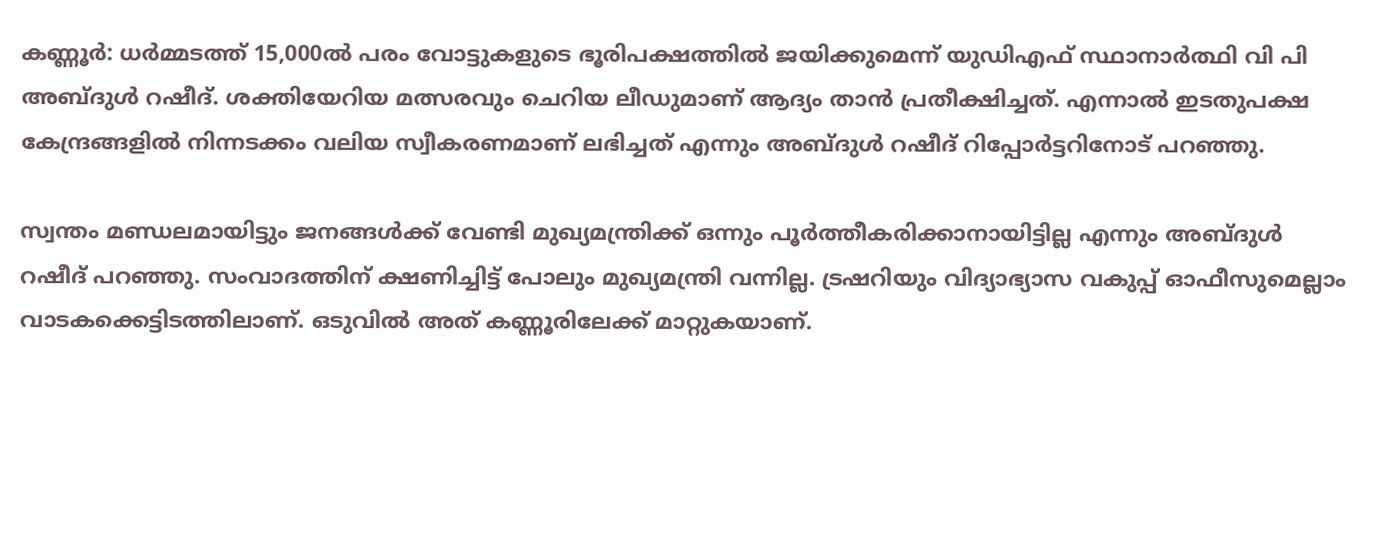കണ്ണൂർ: ധർമ്മടത്ത് 15,000ൽ പരം വോട്ടുകളുടെ ഭൂരിപക്ഷത്തിൽ ജയിക്കുമെന്ന് യുഡിഎഫ് സ്ഥാനാർത്ഥി വി പി അബ്ദുൾ റഷീദ്. ശക്തിയേറിയ മത്സരവും ചെറിയ ലീഡുമാണ് ആദ്യം താൻ പ്രതീക്ഷിച്ചത്. എന്നാൽ ഇടതുപക്ഷ കേന്ദ്രങ്ങളിൽ നിന്നടക്കം വലിയ സ്വീകരണമാണ് ലഭിച്ചത് എന്നും അബ്ദുൾ റഷീദ് റിപ്പോർട്ടറിനോട് പറഞ്ഞു.

സ്വന്തം മണ്ഡലമായിട്ടും ജനങ്ങൾക്ക് വേണ്ടി മുഖ്യമന്ത്രിക്ക് ഒന്നും പൂർത്തീകരിക്കാനായിട്ടില്ല എന്നും അബ്ദുൾ റഷീദ് പറഞ്ഞു. സംവാദത്തിന് ക്ഷണിച്ചിട്ട് പോലും മുഖ്യമന്ത്രി വന്നില്ല. ട്രഷറിയും വിദ്യാഭ്യാസ വകുപ്പ് ഓഫീസുമെല്ലാം വാടകക്കെട്ടിടത്തിലാണ്. ഒടുവിൽ അത് കണ്ണൂരിലേക്ക് മാറ്റുകയാണ്.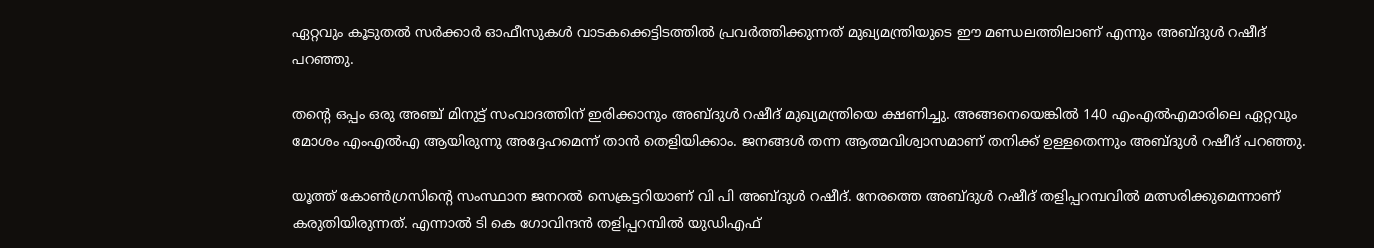ഏറ്റവും കൂടുതൽ സർക്കാർ ഓഫീസുകൾ വാടകക്കെട്ടിടത്തിൽ പ്രവർത്തിക്കുന്നത് മുഖ്യമന്ത്രിയുടെ ഈ മണ്ഡലത്തിലാണ് എന്നും അബ്ദുൾ റഷീദ് പറഞ്ഞു.

തന്റെ ഒപ്പം ഒരു അഞ്ച് മിനുട്ട് സംവാദത്തിന് ഇരിക്കാനും അബ്ദുൾ റഷീദ് മുഖ്യമന്ത്രിയെ ക്ഷണിച്ചു. അങ്ങനെയെങ്കിൽ 140 എംഎൽഎമാരിലെ ഏറ്റവും മോശം എംഎൽഎ ആയിരുന്നു അദ്ദേഹമെന്ന് താൻ തെളിയിക്കാം. ജനങ്ങൾ തന്ന ആത്മവിശ്വാസമാണ് തനിക്ക് ഉള്ളതെന്നും അബ്ദുൾ റഷീദ് പറഞ്ഞു.

യൂത്ത് കോണ്‍ഗ്രസിന്റെ സംസ്ഥാന ജനറല്‍ സെക്രട്ടറിയാണ് വി പി അബ്ദുൾ റഷീദ്. നേരത്തെ അബ്ദുൾ റഷീദ് തളിപ്പറമ്പവിൽ മത്സരിക്കുമെന്നാണ് കരുതിയിരുന്നത്. എന്നാൽ ടി കെ ഗോവിന്ദൻ തളിപ്പറമ്പിൽ യുഡിഎഫ്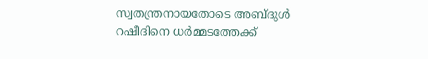സ്വതന്ത്രനായതോടെ അബ്ദുൾ റഷീദിനെ ധർമ്മടത്തേക്ക്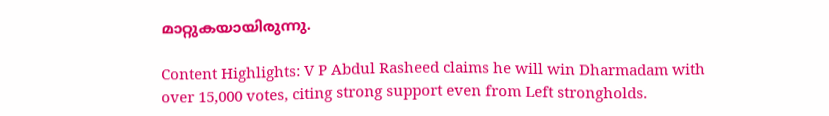മാറ്റുകയായിരുന്നു.

Content Highlights: V P Abdul Rasheed claims he will win Dharmadam with over 15,000 votes, citing strong support even from Left strongholds.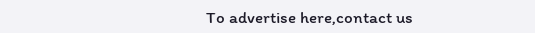To advertise here,contact us